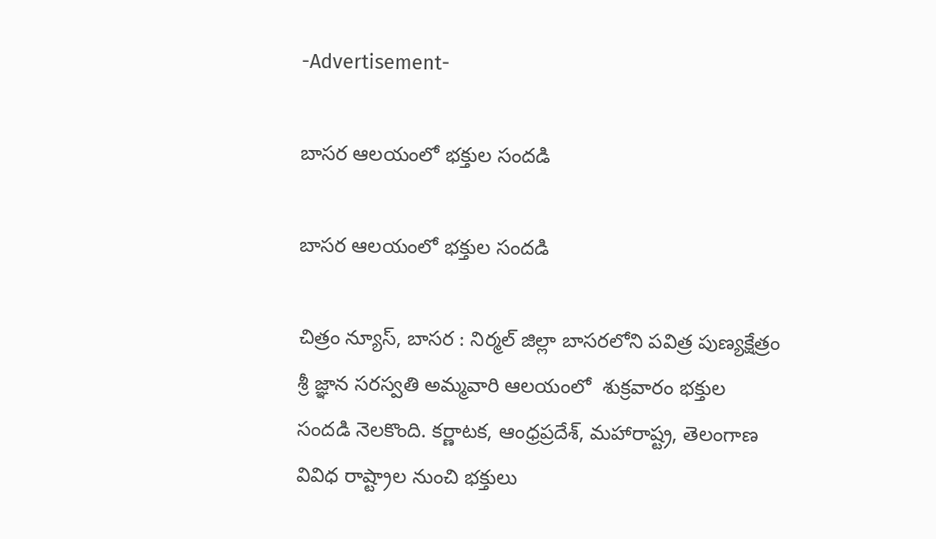-Advertisement-

బాసర ఆలయంలో భక్తుల సందడి

బాసర ఆలయంలో భక్తుల సందడి

చిత్రం న్యూస్, బాసర : నిర్మల్ జిల్లా బాసరలోని పవిత్ర పుణ్యక్షేత్రం శ్రీ జ్ఞాన సరస్వతి అమ్మవారి ఆలయంలో  శుక్రవారం భక్తుల సందడి నెలకొంది. కర్ణాటక, ఆంధ్రప్రదేశ్, మహారాష్ట్ర, తెలంగాణ వివిధ రాష్ట్రాల నుంచి భక్తులు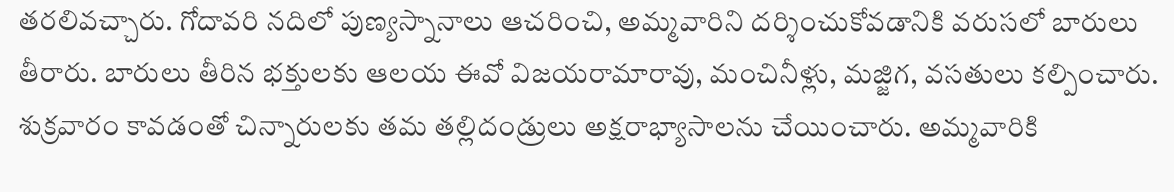తరలివచ్చారు. గోదావరి నదిలో పుణ్యస్నానాలు ఆచరించి, అమ్మవారిని దర్శించుకోవడానికి వరుసలో బారులు తీరారు. బారులు తీరిన భక్తులకు ఆలయ ఈవో విజయరామారావు, మంచినీళ్లు, మజ్జిగ, వసతులు కల్పించారు. శుక్రవారం కావడంతో చిన్నారులకు తమ తల్లిదండ్రులు అక్షరాభ్యాసాలను చేయించారు. అమ్మవారికి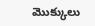మొక్కులు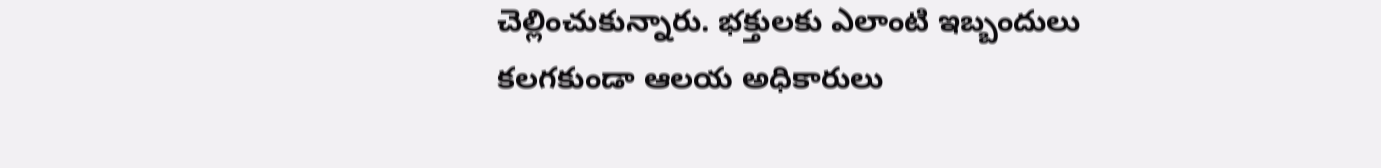చెల్లించుకున్నారు. భక్తులకు ఎలాంటి ఇబ్బందులు కలగకుండా ఆలయ అధికారులు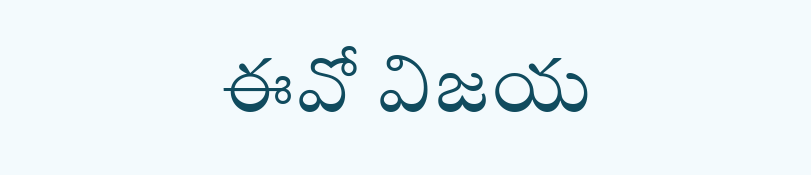ఈవో విజయ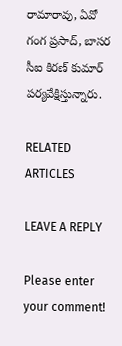రామారావు, ఏవో గంగ ప్రసాద్, బాసర సీఐ కిరణ్ కుమార్ పర్యవేక్షిస్తున్నారు.

RELATED ARTICLES

LEAVE A REPLY

Please enter your comment!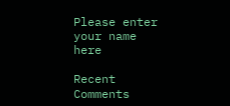Please enter your name here

Recent Comments